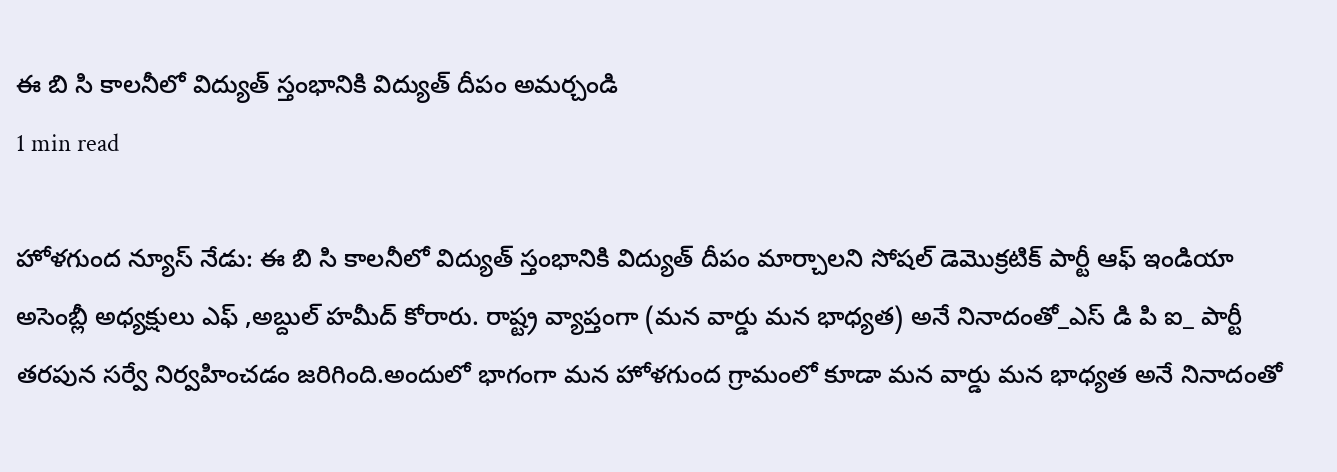ఈ బి సి కాలనీలో విద్యుత్ స్తంభానికి విద్యుత్ దీపం అమర్చండి
1 min read

హోళగుంద న్యూస్ నేడు: ఈ బి సి కాలనీలో విద్యుత్ స్తంభానికి విద్యుత్ దీపం మార్చాలని సోషల్ డెమొక్రటిక్ పార్టీ ఆఫ్ ఇండియా అసెంబ్లీ అధ్యక్షులు ఎఫ్ ,అబ్దుల్ హమీద్ కోరారు. రాష్ట్ర వ్యాప్తంగా (మన వార్డు మన భాధ్యత) అనే నినాదంతో_ఎస్ డి పి ఐ_ పార్టీ తరపున సర్వే నిర్వహించడం జరిగింది.అందులో భాగంగా మన హోళగుంద గ్రామంలో కూడా మన వార్డు మన భాధ్యత అనే నినాదంతో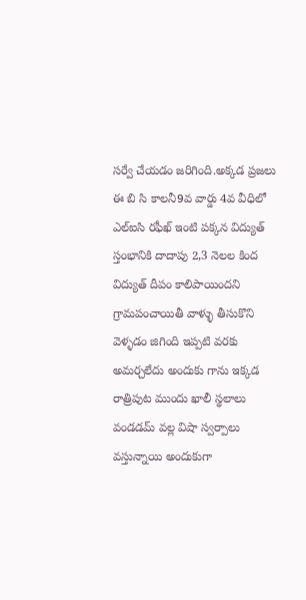సర్వే చేయడం జరిగింది.అక్కడ ప్రజలు ఈ బి సి కాలనీ9వ వార్డు 4వ వీధిలో ఎల్ఐసి రఫీఖ్ ఇంటి పక్కన విద్యుత్ స్తంభానికి దాదాపు 2,3 నెలల కింద విద్యుత్ దీపం కాలిపాయిందని గ్రామపంచాయితీ వాళ్ళు తీసుకొని వెళ్ళడం జిగింది ఇప్పటి వరకు అమర్చలేదు అందుకు గాను ఇక్కడ రాత్రిపుట ముందు ఖాలీ స్థలాలు వండడమ్ వల్ల విషా స్వర్పాలు వస్తున్నాయి అందుకుగా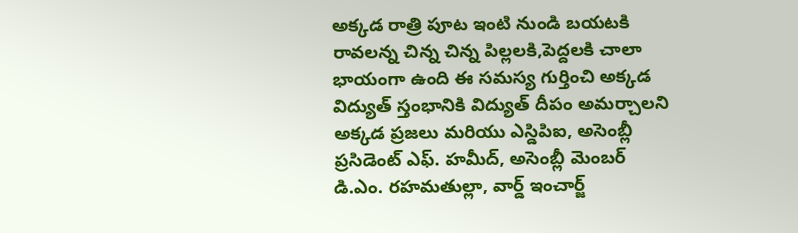అక్కడ రాత్రి పూట ఇంటి నుండి బయటకి రావలన్న చిన్న చిన్న పిల్లలకి,పెద్దలకి చాలా భాయంగా ఉంది ఈ సమస్య గుర్తించి అక్కడ విద్యుత్ స్తంభానికి విద్యుత్ దీపం అమర్చాలని అక్కడ ప్రజలు మరియు ఎస్డిపిఐ, అసెంబ్లీ ప్రసిడెంట్ ఎఫ్. హమీద్, అసెంబ్లీ మెంబర్ డి.ఎం. రహమతుల్లా, వార్డ్ ఇంచార్జ్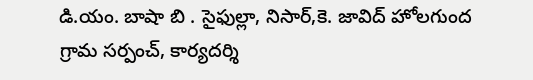డి.యం. బాషా బి . సైఫుల్లా, నిసార్,కె. జావిద్ హోలగుంద గ్రామ సర్పంచ్, కార్యదర్శి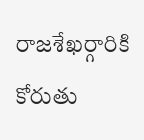రాజశేఖర్గారికి కోరుతు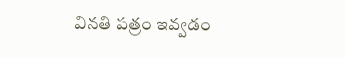వినతి పత్రం ఇవ్వడం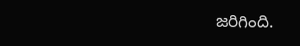జరిగింది.